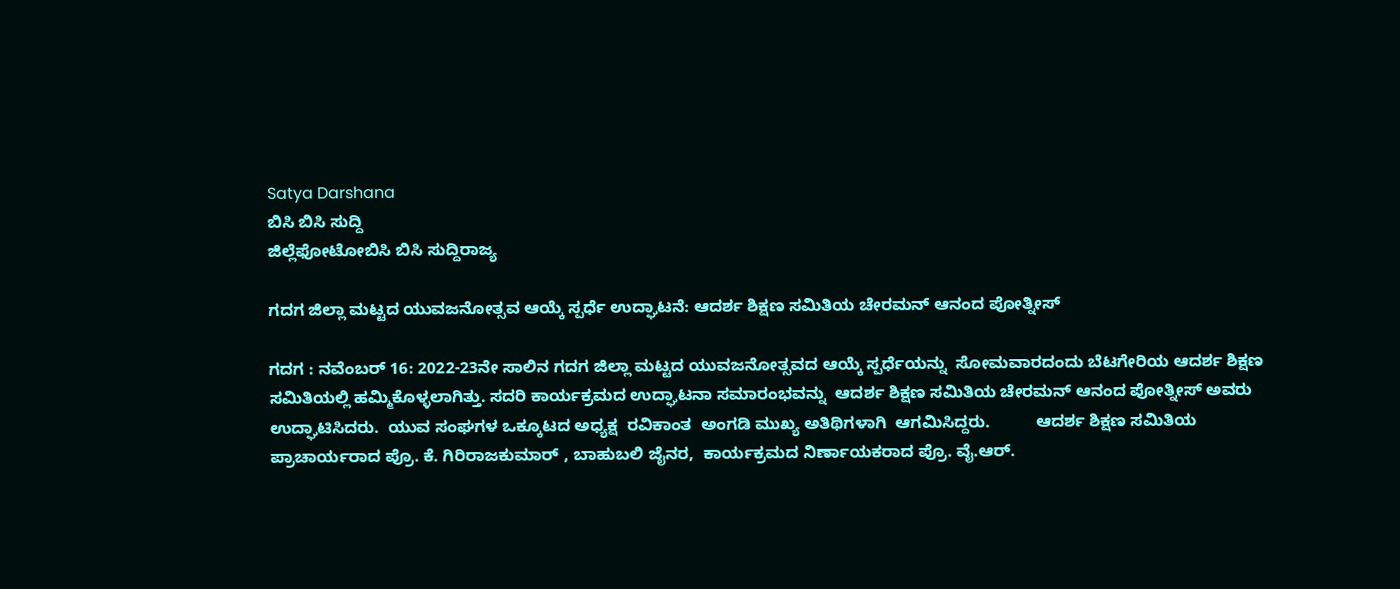Satya Darshana
ಬಿಸಿ ಬಿಸಿ ಸುದ್ದಿ
ಜಿಲ್ಲೆಫೋಟೋಬಿಸಿ ಬಿಸಿ ಸುದ್ದಿರಾಜ್ಯ

ಗದಗ ಜಿಲ್ಲಾ ಮಟ್ಟದ ಯುವಜನೋತ್ಸವ ಆಯ್ಕೆ ಸ್ಪರ್ಧೆ ಉದ್ಘಾಟನೆ: ಆದರ್ಶ ಶಿಕ್ಷಣ ಸಮಿತಿಯ ಚೇರಮನ್ ಆನಂದ ಪೋತ್ನೀಸ್

ಗದಗ : ನವೆಂಬರ್ 16: 2022-23ನೇ ಸಾಲಿನ ಗದಗ ಜಿಲ್ಲಾ ಮಟ್ಟದ ಯುವಜನೋತ್ಸವದ ಆಯ್ಕೆ ಸ್ಪರ್ಧೆಯನ್ನು  ಸೋಮವಾರದಂದು ಬೆಟಗೇರಿಯ ಆದರ್ಶ ಶಿಕ್ಷಣ ಸಮಿತಿಯಲ್ಲಿ ಹಮ್ಮಿಕೊಳ್ಳಲಾಗಿತ್ತು. ಸದರಿ ಕಾರ್ಯಕ್ರಮದ ಉದ್ಘಾಟನಾ ಸಮಾರಂಭವನ್ನು  ಆದರ್ಶ ಶಿಕ್ಷಣ ಸಮಿತಿಯ ಚೇರಮನ್ ಆನಂದ ಪೋತ್ನೀಸ್ ಅವರು ಉದ್ಘಾಟಿಸಿದರು.  ಯುವ ಸಂಘಗಳ ಒಕ್ಕೂಟದ ಅಧ್ಯಕ್ಷ  ರವಿಕಾಂತ  ಅಂಗಡಿ ಮುಖ್ಯ ಅತಿಥಿಗಳಾಗಿ  ಆಗಮಿಸಿದ್ದರು.          ಆದರ್ಶ ಶಿಕ್ಷಣ ಸಮಿತಿಯ ಪ್ರಾಚಾರ್ಯರಾದ ಪ್ರೊ. ಕೆ. ಗಿರಿರಾಜಕುಮಾರ್ , ಬಾಹುಬಲಿ ಜೈನರ,  ಕಾರ್ಯಕ್ರಮದ ನಿರ್ಣಾಯಕರಾದ ಪ್ರೊ. ವೈ.ಆರ್.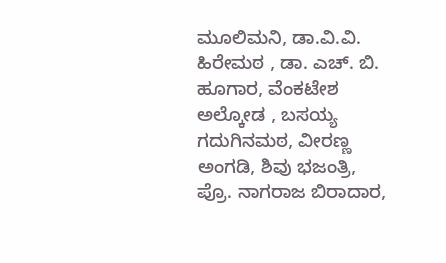ಮೂಲಿಮನಿ, ಡಾ.ವಿ.ವಿ. ಹಿರೇಮಠ , ಡಾ. ಎಚ್. ಬಿ. ಹೂಗಾರ, ವೆಂಕಟೇಶ ಅಲ್ಕೋಡ , ಬಸಯ್ಯ ಗದುಗಿನಮಠ, ವೀರಣ್ಣ ಅಂಗಡಿ, ಶಿವು ಭಜಂತ್ರಿ, ಪ್ರೊ. ನಾಗರಾಜ ಬಿರಾದಾರ,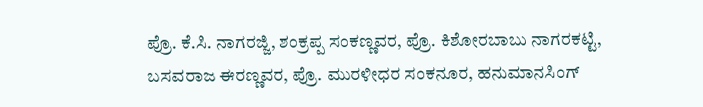ಪ್ರೊ. ಕೆ.ಸಿ. ನಾಗರಜ್ಜಿ, ಶಂಕ್ರಪ್ಪ ಸಂಕಣ್ಣವರ, ಪ್ರೊ. ಕಿಶೋರಬಾಬು ನಾಗರಕಟ್ಟಿ, ಬಸವರಾಜ ಈರಣ್ಣವರ, ಪ್ರೊ. ಮುರಳೀಧರ ಸಂಕನೂರ, ಹನುಮಾನಸಿಂಗ್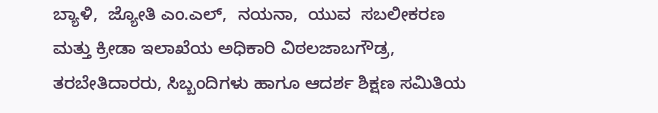ಬ್ಯಾಳಿ,  ಜ್ಯೋತಿ ಎಂ.ಎಲ್,  ನಯನಾ,  ಯುವ  ಸಬಲೀಕರಣ ಮತ್ತು ಕ್ರೀಡಾ ಇಲಾಖೆಯ ಅಧಿಕಾರಿ ವಿಠಲಜಾಬಗೌಡ್ರ, ತರಬೇತಿದಾರರು, ಸಿಬ್ಬಂದಿಗಳು ಹಾಗೂ ಆದರ್ಶ ಶಿಕ್ಷಣ ಸಮಿತಿಯ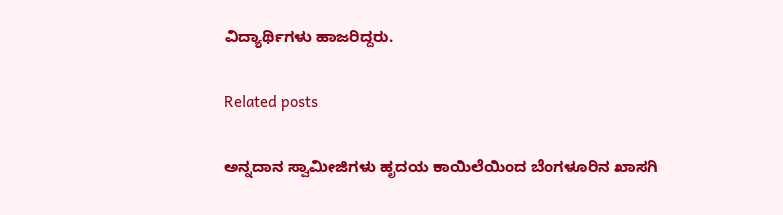ವಿದ್ಯಾರ್ಥಿಗಳು ಹಾಜರಿದ್ದರು.

Related posts

ಅನ್ನದಾನ ಸ್ವಾಮೀಜಿಗಳು ಹೃದಯ ಕಾಯಿಲೆಯಿಂದ ಬೆಂಗಳೂರಿನ ಖಾಸಗಿ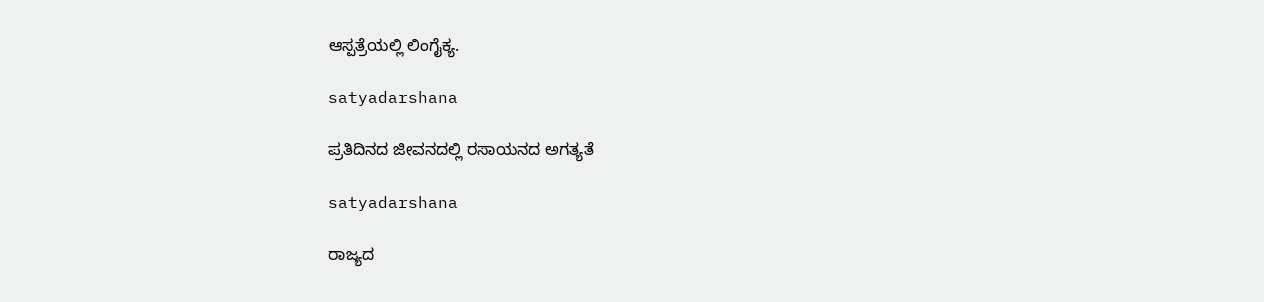ಆಸ್ಪತ್ರೆಯಲ್ಲಿ ಲಿಂಗೈಕ್ಯ.

satyadarshana

ಪ್ರತಿದಿನದ ಜೀವನದಲ್ಲಿ ರಸಾಯನದ ಅಗತ್ಯತೆ

satyadarshana

ರಾಜ್ಯದ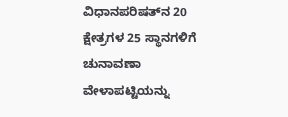ವಿಧಾನಪರಿಷತ್‍ನ 20 ಕ್ಷೇತ್ರಗಳ 25 ಸ್ಥಾನಗಳಿಗೆ ಚುನಾವಣಾ ವೇಳಾಪಟ್ಟಿಯನ್ನು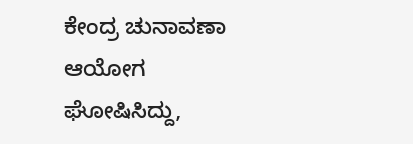ಕೇಂದ್ರ ಚುನಾವಣಾ ಆಯೋಗ ಘೋಷಿಸಿದ್ದು,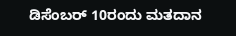ಡಿಸೆಂಬರ್ 10ರಂದು ಮತದಾನ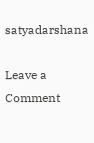satyadarshana

Leave a Comment